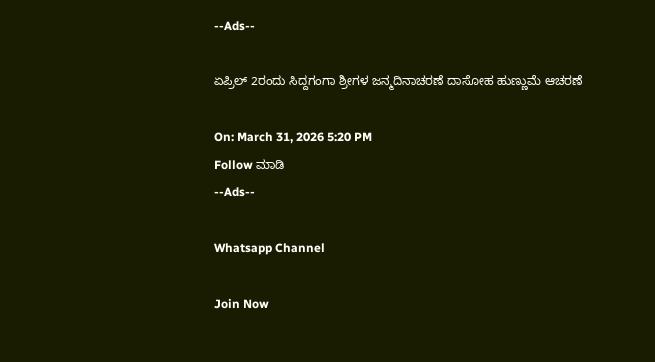--Ads--

ಏಪ್ರಿಲ್ 2ರಂದು ಸಿದ್ದಗಂಗಾ ಶ್ರೀಗಳ ಜನ್ಮದಿನಾಚರಣೆ ದಾಸೋಹ ಹುಣ್ಣುಮೆ ಆಚರಣೆ

On: March 31, 2026 5:20 PM
Follow ಮಾಡಿ
--Ads--

Whatsapp Channel

Join Now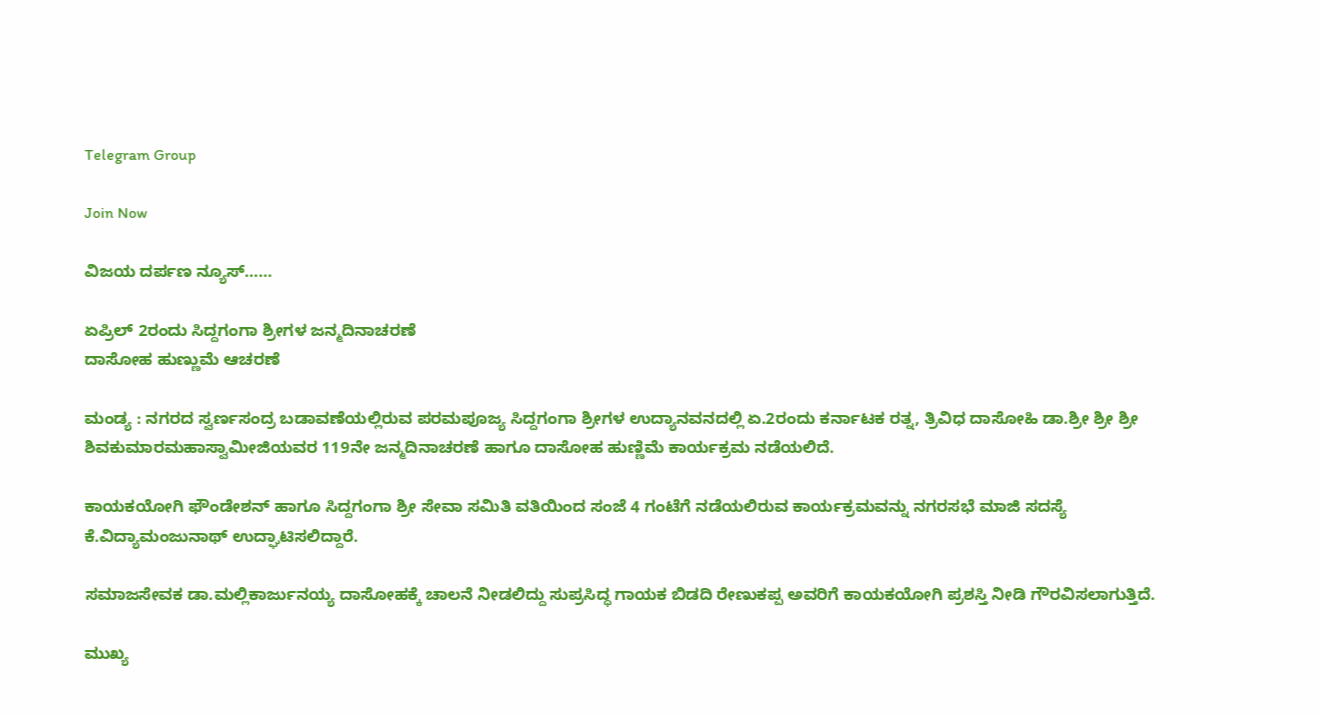Telegram Group

Join Now

ವಿಜಯ ದರ್ಪಣ ನ್ಯೂಸ್……

ಏಪ್ರಿಲ್ 2ರಂದು ಸಿದ್ದಗಂಗಾ ಶ್ರೀಗಳ ಜನ್ಮದಿನಾಚರಣೆ
ದಾಸೋಹ ಹುಣ್ಣುಮೆ ಆಚರಣೆ

ಮಂಡ್ಯ : ನಗರದ ಸ್ವರ್ಣಸಂದ್ರ ಬಡಾವಣೆಯಲ್ಲಿರುವ ಪರಮಪೂಜ್ಯ ಸಿದ್ದಗಂಗಾ ಶ್ರೀಗಳ ಉದ್ಯಾನವನದಲ್ಲಿ ಏ.2ರಂದು ಕರ್ನಾಟಕ ರತ್ನ, ತ್ರಿವಿಧ ದಾಸೋಹಿ ಡಾ.ಶ್ರೀ ಶ್ರೀ ಶ್ರೀ ಶಿವಕುಮಾರಮಹಾಸ್ವಾಮೀಜಿಯವರ 119ನೇ ಜನ್ಮದಿನಾಚರಣೆ ಹಾಗೂ ದಾಸೋಹ ಹುಣ್ಣಿಮೆ ಕಾರ್ಯಕ್ರಮ ನಡೆಯಲಿದೆ.

ಕಾಯಕಯೋಗಿ ಫೌಂಡೇಶನ್ ಹಾಗೂ ಸಿದ್ದಗಂಗಾ ಶ್ರೀ ಸೇವಾ ಸಮಿತಿ ವತಿಯಿಂದ ಸಂಜೆ 4 ಗಂಟೆಗೆ ನಡೆಯಲಿರುವ ಕಾರ್ಯಕ್ರಮವನ್ನು ನಗರಸಭೆ ಮಾಜಿ ಸದಸ್ಯೆ ಕೆ.ವಿದ್ಯಾಮಂಜುನಾಥ್ ಉದ್ಘಾಟಿಸಲಿದ್ದಾರೆ.

ಸಮಾಜಸೇವಕ ಡಾ.ಮಲ್ಲಿಕಾರ್ಜುನಯ್ಯ ದಾಸೋಹಕ್ಕೆ ಚಾಲನೆ ನೀಡಲಿದ್ದು ಸುಪ್ರಸಿದ್ಧ ಗಾಯಕ ಬಿಡದಿ ರೇಣುಕಪ್ಪ ಅವರಿಗೆ ಕಾಯಕಯೋಗಿ ಪ್ರಶಸ್ತಿ ನೀಡಿ ಗೌರವಿಸಲಾಗುತ್ತಿದೆ.

ಮುಖ್ಯ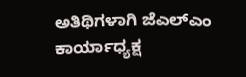ಅತಿಥಿಗಳಾಗಿ ಜೆಎಲ್ಎಂ ಕಾರ್ಯಾಧ್ಯಕ್ಷ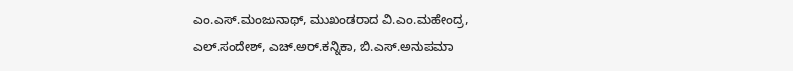ಎಂ.ಎಸ್.ಮಂಜುನಾಥ್, ಮುಖಂಡರಾದ ವಿ.ಎಂ.ಮಹೇಂದ್ರ, ಎಲ್.ಸಂದೇಶ್, ಎಚ್.ಅರ್.ಕನ್ನಿಕಾ, ಬಿ.ಎಸ್.ಅನುಪಮಾ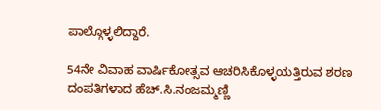ಪಾಲ್ಗೊಳ್ಳಲಿದ್ದಾರೆ.

54ನೇ ವಿವಾಹ ವಾರ್ಷಿಕೋತ್ಸವ ಆಚರಿಸಿಕೊಳ್ಳಯತ್ತಿರುವ ಶರಣ ದಂಪತಿಗಳಾದ ಹೆಚ್.ಸಿ.ನಂಜಮ್ಮಣ್ಣಿ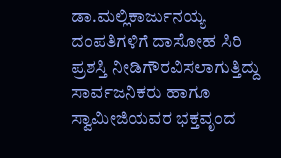ಡಾ.ಮಲ್ಲಿಕಾರ್ಜುನಯ್ಯ ದಂಪತಿಗಳಿಗೆ ದಾಸೋಹ ಸಿರಿ ಪ್ರಶಸ್ತಿ ನೀಡಿಗೌರವಿಸಲಾಗುತ್ತಿದ್ದು ಸಾರ್ವಜನಿಕರು ಹಾಗೂ ಸ್ವಾಮೀಜಿಯವರ ಭಕ್ತವೃಂದ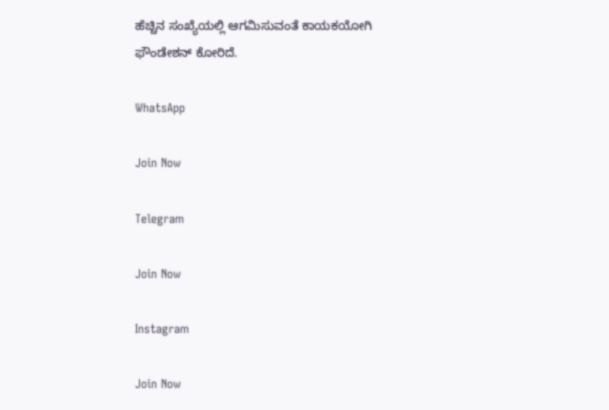ಹೆಚ್ಚಿನ ಸಂಖ್ಯೆಯಲ್ಲಿ ಆಗಮಿಸುವಂತೆ ಕಾಯಕಯೋಗಿ ಫೌಂಡೇಶನ್ ಕೋರಿದೆ.

WhatsApp

Join Now

Telegram

Join Now

Instagram

Join Now